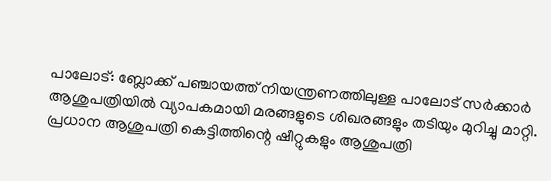പാലോട്: ബ്ലോക്ക് പഞ്ചായത്ത് നിയന്ത്രണത്തിലുള്ള പാലോട് സർക്കാർ ആശുപത്രിയിൽ വ്യാപകമായി മരങ്ങളുടെ ശിഖരങ്ങളും തടിയും മുറിച്ചു മാറ്റി. പ്രധാന ആശുപത്രി കെട്ടിത്തിന്റെ ഷീറ്റുകളും ആശുപത്രി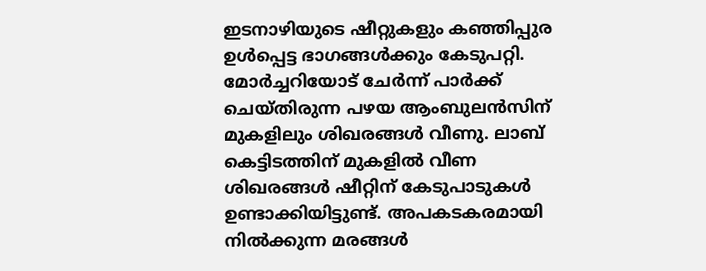ഇടനാഴിയുടെ ഷീറ്റുകളും കഞ്ഞിപ്പുര ഉൾപ്പെട്ട ഭാഗങ്ങൾക്കും കേടുപറ്റി. മോർച്ചറിയോട് ചേർന്ന് പാർക്ക് ചെയ്തിരുന്ന പഴയ ആംബുലൻസിന് മുകളിലും ശിഖരങ്ങൾ വീണു. ലാബ് കെട്ടിടത്തിന് മുകളിൽ വീണ ശിഖരങ്ങൾ ഷീറ്റിന് കേടുപാടുകൾ ഉണ്ടാക്കിയിട്ടുണ്ട്. അപകടകരമായി നിൽക്കുന്ന മരങ്ങൾ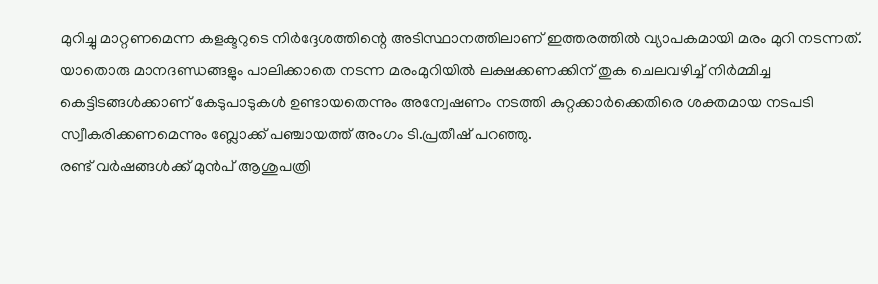മുറിച്ചു മാറ്റണമെന്ന കളക്ടറുടെ നിർദ്ദേശത്തിന്റെ അടിസ്ഥാനത്തിലാണ് ഇത്തരത്തിൽ വ്യാപകമായി മരം മുറി നടന്നത്.
യാതൊരു മാനദണ്ഡങ്ങളും പാലിക്കാതെ നടന്ന മരംമുറിയിൽ ലക്ഷക്കണക്കിന് തുക ചെലവഴിച്ച് നിർമ്മിച്ച കെട്ടിടങ്ങൾക്കാണ് കേടുപാടുകൾ ഉണ്ടായതെന്നും അന്വേഷണം നടത്തി കുറ്റക്കാർക്കെതിരെ ശക്തമായ നടപടി സ്വീകരിക്കണമെന്നും ബ്ലോക്ക് പഞ്ചായത്ത് അംഗം ടി.പ്രതീഷ് പറഞ്ഞു.
രണ്ട് വർഷങ്ങൾക്ക് മുൻപ് ആശുപത്രി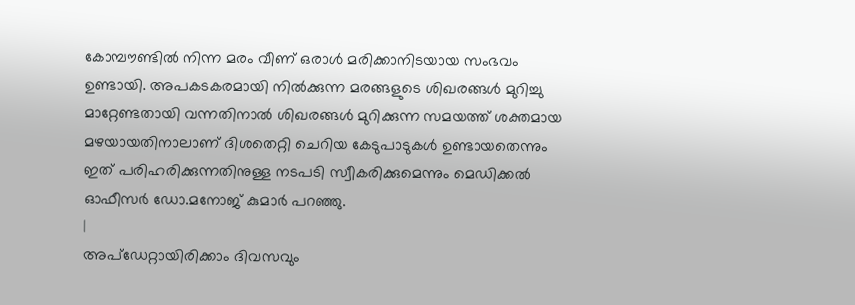കോമ്പൗണ്ടിൽ നിന്ന മരം വീണ് ഒരാൾ മരിക്കാനിടയായ സംഭവം ഉണ്ടായി. അപകടകരമായി നിൽക്കുന്ന മരങ്ങളുടെ ശിഖരങ്ങൾ മുറിച്ചു മാറ്റേണ്ടതായി വന്നതിനാൽ ശിഖരങ്ങൾ മുറിക്കുന്ന സമയത്ത് ശക്തമായ മഴയായതിനാലാണ് ദിശതെറ്റി ചെറിയ കേടുപാടുകൾ ഉണ്ടായതെന്നും ഇത് പരിഹരിക്കുന്നതിനുള്ള നടപടി സ്വീകരിക്കുമെന്നും മെഡിക്കൽ ഓഫീസർ ഡോ.മനോജ് കുമാർ പറഞ്ഞു.
|
അപ്ഡേറ്റായിരിക്കാം ദിവസവും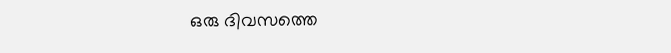ഒരു ദിവസത്തെ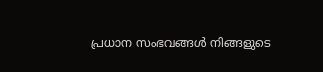പ്രധാന സംഭവങ്ങൾ നിങ്ങളുടെ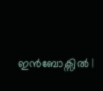ഇൻബോക്സിൽ |